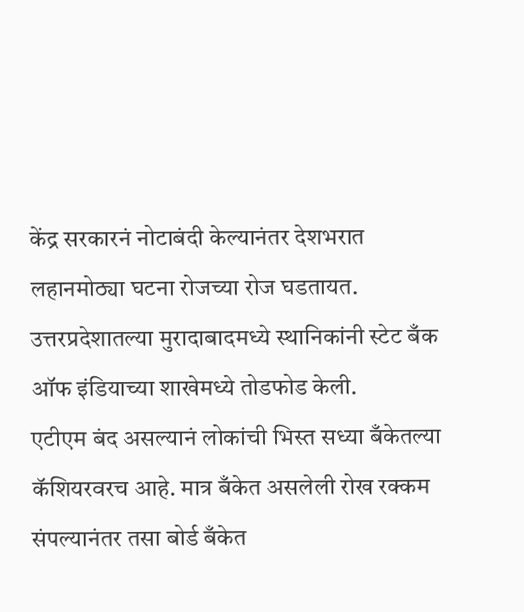केंद्र सरकारनं नोटाबंदी केल्यानंतर देशभरात लहानमोठ्या घटना रोजच्या रोज घडतायत. उत्तरप्रदेशातल्या मुरादाबादमध्ये स्थानिकांनी स्टेट बँक ऑफ इंडियाच्या शाखेमध्ये तोडफोड केली.
एटीएम बंद असल्यानं लोकांची भिस्त सध्या बँकेतल्या कॅशियरवरच आहे. मात्र बँकेत असलेली रोख रक्कम संपल्यानंतर तसा बोर्ड बँकेत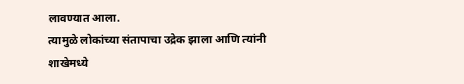लावण्यात आला.
त्यामुळे लोकांच्या संतापाचा उद्रेक झाला आणि त्यांनी शाखेमध्ये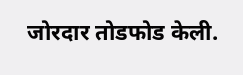जोरदार तोडफोड केली.